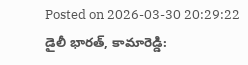Posted on 2026-03-30 20:29:22
డైలీ భారత్, కామారెడ్డి: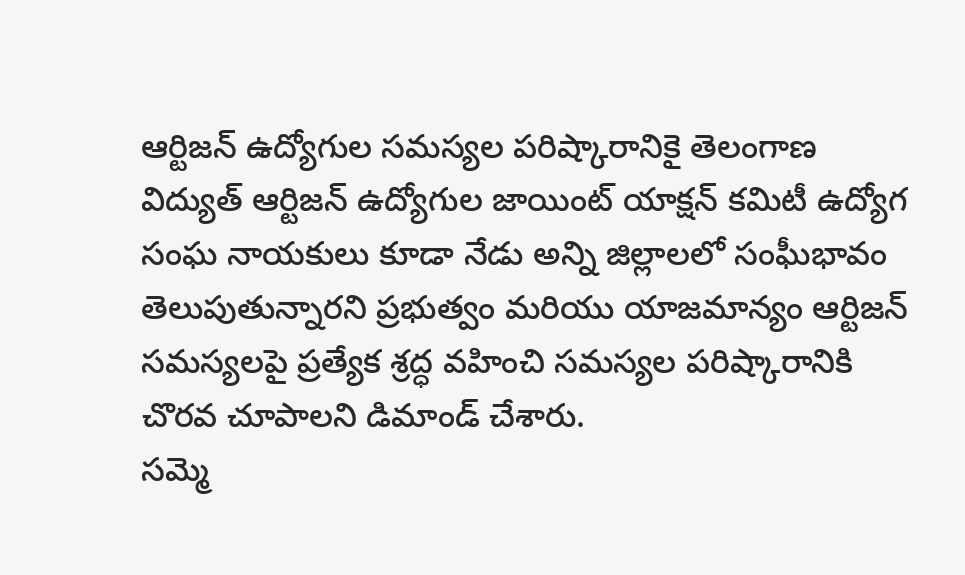ఆర్టిజన్ ఉద్యోగుల సమస్యల పరిష్కారానికై తెలంగాణ విద్యుత్ ఆర్టిజన్ ఉద్యోగుల జాయింట్ యాక్షన్ కమిటీ ఉద్యోగ సంఘ నాయకులు కూడా నేడు అన్ని జిల్లాలలో సంఘీభావం తెలుపుతున్నారని ప్రభుత్వం మరియు యాజమాన్యం ఆర్టిజన్ సమస్యలపై ప్రత్యేక శ్రద్ధ వహించి సమస్యల పరిష్కారానికి చొరవ చూపాలని డిమాండ్ చేశారు.
సమ్మె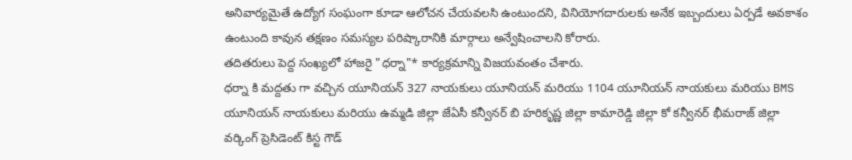అనివార్యమైతే ఉద్యోగ సంఘంగా కూడా ఆలోచన చేయవలసి ఉంటుందని, వినియోగదారులకు అనేక ఇబ్బందులు ఏర్పడే అవకాశం ఉంటుంది కావున తక్షణం సమస్యల పరిష్కారానికి మార్గాలు అన్వేషించాలని కోరారు.
తదితరులు పెద్ద సంఖ్యలో హాజరై "ధర్నా"* కార్యక్రమాన్ని విజయవంతం చేశారు.
ధర్నా కి మద్దతు గా వచ్చిన యూనియన్ 327 నాయకులు యూనియన్ మరియు 1104 యూనియన్ నాయకులు మరియు BMS యూనియన్ నాయకులు మరియు ఉమ్మడి జిల్లా జేఏసీ కన్వీనర్ బి హరికృష్ణ జిల్లా కామారెడ్డి జిల్లా కో కన్వీనర్ భీమరాజ్ జిల్లా వర్కింగ్ ప్రెసిడెంట్ కిస్ట గౌడ్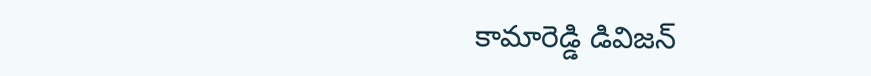కామారెడ్డి డివిజన్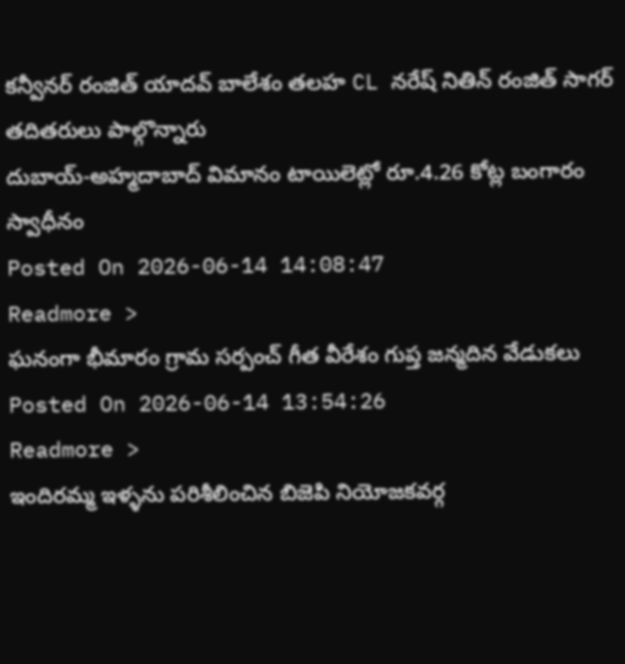కన్వీనర్ రంజిత్ యాదవ్ బాలేశం తలహ CL నరేష్ నితిన్ రంజిత్ సాగర్ తదితరులు పాల్గొన్నారు
దుబాయ్-అహ్మదాబాద్ విమానం టాయిలెట్లో రూ.4.26 కోట్ల బంగారం స్వాధీనం
Posted On 2026-06-14 14:08:47
Readmore >
ఘనంగా భీమారం గ్రామ సర్పంచ్ గీత వీరేశం గుప్త జన్మదిన వేడుకలు
Posted On 2026-06-14 13:54:26
Readmore >
ఇందిరమ్మ ఇళ్ళను పరిశీలించిన బిజెపి నియోజకవర్గ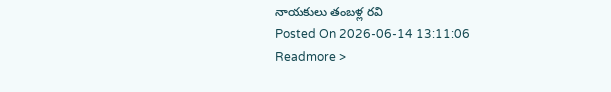నాయకులు తంబళ్ల రవి
Posted On 2026-06-14 13:11:06
Readmore >